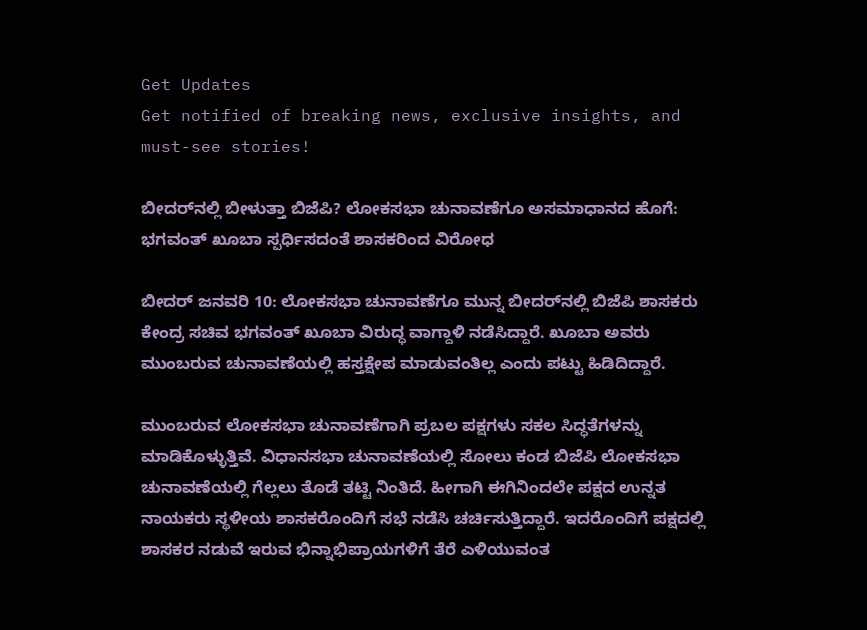Get Updates
Get notified of breaking news, exclusive insights, and must-see stories!

ಬೀದರ್‌ನಲ್ಲಿ ಬೀಳುತ್ತಾ ಬಿಜೆಪಿ? ಲೋಕಸಭಾ ಚುನಾವಣೆಗೂ ಅಸಮಾಧಾನದ ಹೊಗೆ: ಭಗವಂತ್ ಖೂಬಾ ಸ್ಪರ್ಧಿಸದಂತೆ ಶಾಸಕರಿಂದ ವಿರೋಧ

ಬೀದರ್ ಜನವರಿ 10: ಲೋಕಸಭಾ ಚುನಾವಣೆಗೂ ಮುನ್ನ ಬೀದರ್‌ನಲ್ಲಿ ಬಿಜೆಪಿ ಶಾಸಕರು ಕೇಂದ್ರ ಸಚಿವ ಭಗವಂತ್ ಖೂಬಾ ವಿರುದ್ಧ ವಾಗ್ದಾಳಿ ನಡೆಸಿದ್ದಾರೆ. ಖೂಬಾ ಅವರು ಮುಂಬರುವ ಚುನಾವಣೆಯಲ್ಲಿ ಹಸ್ತಕ್ಷೇಪ ಮಾಡುವಂತಿಲ್ಲ ಎಂದು ಪಟ್ಟು ಹಿಡಿದಿದ್ದಾರೆ.

ಮುಂಬರುವ ಲೋಕಸಭಾ ಚುನಾವಣೆಗಾಗಿ ಪ್ರಬಲ ಪಕ್ಷಗಳು ಸಕಲ ಸಿದ್ಧತೆಗಳನ್ನು ಮಾಡಿಕೊಳ್ಳುತ್ತಿವೆ. ವಿಧಾನಸಭಾ ಚುನಾವಣೆಯಲ್ಲಿ ಸೋಲು ಕಂಡ ಬಿಜೆಪಿ ಲೋಕಸಭಾ ಚುನಾವಣೆಯಲ್ಲಿ ಗೆಲ್ಲಲು ತೊಡೆ ತಟ್ಟಿ ನಿಂತಿದೆ. ಹೀಗಾಗಿ ಈಗಿನಿಂದಲೇ ಪಕ್ಷದ ಉನ್ನತ ನಾಯಕರು ಸ್ಥಳೀಯ ಶಾಸಕರೊಂದಿಗೆ ಸಭೆ ನಡೆಸಿ ಚರ್ಚಿಸುತ್ತಿದ್ದಾರೆ. ಇದರೊಂದಿಗೆ ಪಕ್ಷದಲ್ಲಿ ಶಾಸಕರ ನಡುವೆ ಇರುವ ಭಿನ್ನಾಭಿಪ್ರಾಯಗಳಿಗೆ ತೆರೆ ಎಳಿಯುವಂತ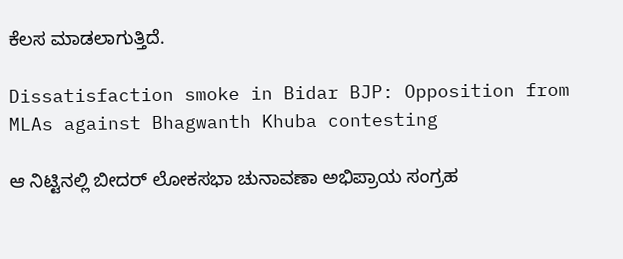ಕೆಲಸ ಮಾಡಲಾಗುತ್ತಿದೆ.

Dissatisfaction smoke in Bidar BJP: Opposition from MLAs against Bhagwanth Khuba contesting

ಆ ನಿಟ್ಟಿನಲ್ಲಿ ಬೀದರ್ ಲೋಕಸಭಾ ಚುನಾವಣಾ ಅಭಿಪ್ರಾಯ ಸಂಗ್ರಹ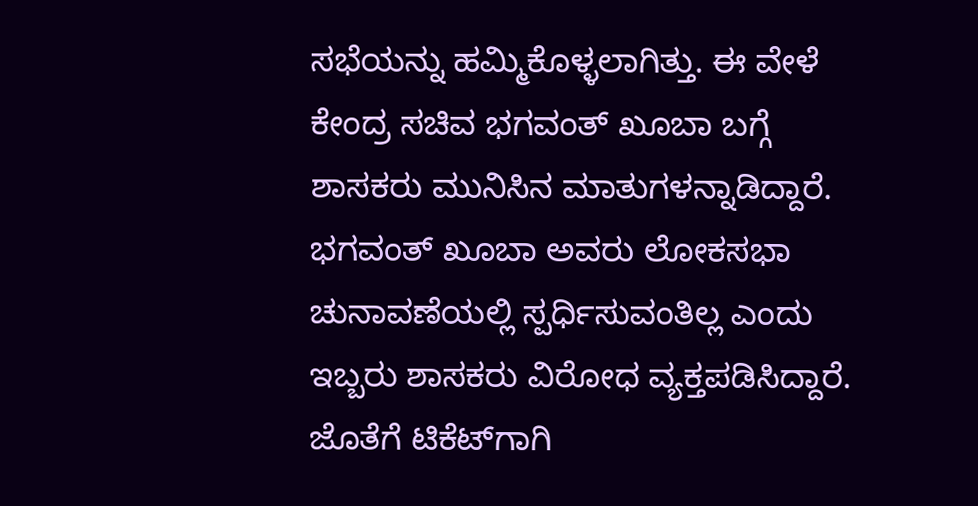ಸಭೆಯನ್ನು ಹಮ್ಮಿಕೊಳ್ಳಲಾಗಿತ್ತು. ಈ ವೇಳೆ ಕೇಂದ್ರ ಸಚಿವ ಭಗವಂತ್ ಖೂಬಾ ಬಗ್ಗೆ ಶಾಸಕರು ಮುನಿಸಿನ ಮಾತುಗಳನ್ನಾಡಿದ್ದಾರೆ. ಭಗವಂತ್ ಖೂಬಾ ಅವರು ಲೋಕಸಭಾ ಚುನಾವಣೆಯಲ್ಲಿ ಸ್ಪರ್ಧಿಸುವಂತಿಲ್ಲ ಎಂದು ಇಬ್ಬರು ಶಾಸಕರು ವಿರೋಧ ವ್ಯಕ್ತಪಡಿಸಿದ್ದಾರೆ. ಜೊತೆಗೆ ಟಿಕೆಟ್‌ಗಾಗಿ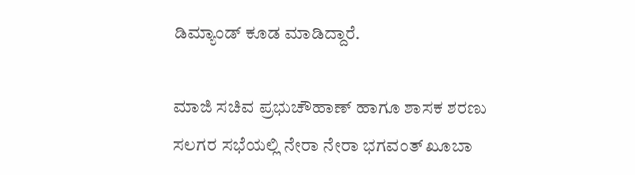ಡಿಮ್ಯಾಂಡ್ ಕೂಡ ಮಾಡಿದ್ದಾರೆ.

ಮಾಜಿ ಸಚಿವ ಪ್ರಭುಚೌಹಾಣ್ ಹಾಗೂ ಶಾಸಕ ಶರಣು ಸಲಗರ ಸಭೆಯಲ್ಲಿ ನೇರಾ ನೇರಾ ಭಗವಂತ್ ಖೂಬಾ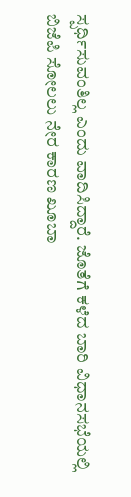ಸ್ಪರ್ಧಿಸುವಂತಿಲ್ಲ ಎಂದು ವಾದಿಸಿದ್ದಾರೆ. ಜೊತೆಗೆ ಕಳೆದ ಬಾರಿ ವಿಧಾನಸಭೆಯಲ್ಲಿ ಬಿಜೆಪಿ ಸೋಲಲು ನೇರ ಕಾರಣ ಖೂಬಾ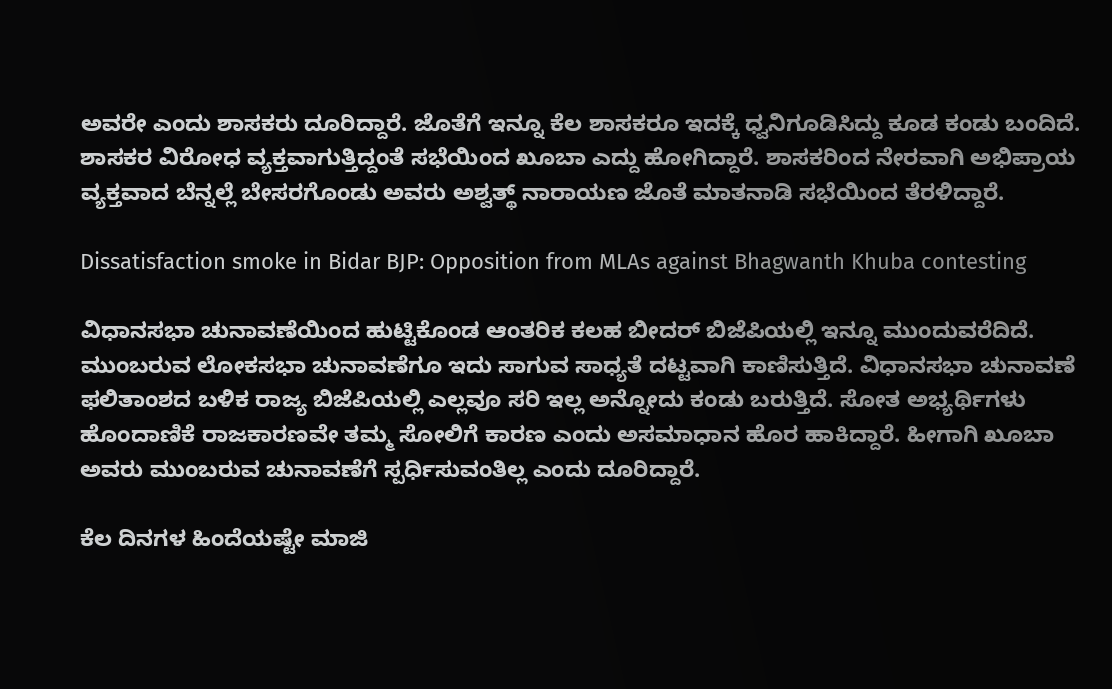ಅವರೇ ಎಂದು ಶಾಸಕರು ದೂರಿದ್ದಾರೆ. ಜೊತೆಗೆ ಇನ್ನೂ ಕೆಲ ಶಾಸಕರೂ ಇದಕ್ಕೆ ಧ್ವನಿಗೂಡಿಸಿದ್ದು ಕೂಡ ಕಂಡು ಬಂದಿದೆ. ಶಾಸಕರ ವಿರೋಧ ವ್ಯಕ್ತವಾಗುತ್ತಿದ್ದಂತೆ ಸಭೆಯಿಂದ ಖೂಬಾ ಎದ್ದು ಹೋಗಿದ್ದಾರೆ. ಶಾಸಕರಿಂದ ನೇರವಾಗಿ ಅಭಿಪ್ರಾಯ ವ್ಯಕ್ತವಾದ ಬೆನ್ನಲ್ಲೆ ಬೇಸರಗೊಂಡು ಅವರು ಅಶ್ವತ್ಥ್ ನಾರಾಯಣ ಜೊತೆ ಮಾತನಾಡಿ ಸಭೆಯಿಂದ ತೆರಳಿದ್ದಾರೆ.

Dissatisfaction smoke in Bidar BJP: Opposition from MLAs against Bhagwanth Khuba contesting

ವಿಧಾನಸಭಾ ಚುನಾವಣೆಯಿಂದ ಹುಟ್ಟಿಕೊಂಡ ಆಂತರಿಕ ಕಲಹ ಬೀದರ್ ಬಿಜೆಪಿಯಲ್ಲಿ ಇನ್ನೂ ಮುಂದುವರೆದಿದೆ. ಮುಂಬರುವ ಲೋಕಸಭಾ ಚುನಾವಣೆಗೂ ಇದು ಸಾಗುವ ಸಾಧ್ಯತೆ ದಟ್ಟವಾಗಿ ಕಾಣಿಸುತ್ತಿದೆ. ವಿಧಾನಸಭಾ ಚುನಾವಣೆ ಫಲಿತಾಂಶದ ಬಳಿಕ ರಾಜ್ಯ ಬಿಜೆಪಿಯಲ್ಲಿ ಎಲ್ಲವೂ ಸರಿ ಇಲ್ಲ ಅನ್ನೋದು ಕಂಡು ಬರುತ್ತಿದೆ. ಸೋತ ಅಭ್ಯರ್ಥಿಗಳು ಹೊಂದಾಣಿಕೆ ರಾಜಕಾರಣವೇ ತಮ್ಮ ಸೋಲಿಗೆ ಕಾರಣ ಎಂದು ಅಸಮಾಧಾನ ಹೊರ ಹಾಕಿದ್ದಾರೆ. ಹೀಗಾಗಿ ಖೂಬಾ ಅವರು ಮುಂಬರುವ ಚುನಾವಣೆಗೆ ಸ್ಪರ್ಧಿಸುವಂತಿಲ್ಲ ಎಂದು ದೂರಿದ್ದಾರೆ.

ಕೆಲ ದಿನಗಳ ಹಿಂದೆಯಷ್ಟೇ ಮಾಜಿ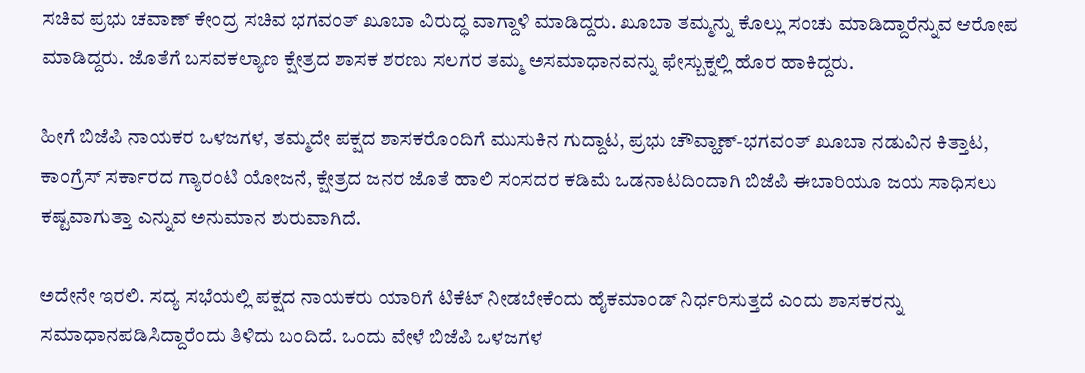ಸಚಿವ ಪ್ರಭು ಚವಾಣ್ ಕೇಂದ್ರ ಸಚಿವ ಭಗವಂತ್ ಖೂಬಾ ವಿರುದ್ಧ ವಾಗ್ದಾಳಿ ಮಾಡಿದ್ದರು. ಖೂಬಾ ತಮ್ಮನ್ನು ಕೊಲ್ಲು ಸಂಚು ಮಾಡಿದ್ದಾರೆನ್ನುವ ಆರೋಪ ಮಾಡಿದ್ದರು. ಜೊತೆಗೆ ಬಸವಕಲ್ಯಾಣ ಕ್ಷೇತ್ರದ ಶಾಸಕ ಶರಣು ಸಲಗರ ತಮ್ಮ ಅಸಮಾಧಾನವನ್ನು ಫೇಸ್ಬುಕ್ನಲ್ಲಿ ಹೊರ ಹಾಕಿದ್ದರು.

ಹೀಗೆ ಬಿಜೆಪಿ ನಾಯಕರ ಒಳಜಗಳ, ತಮ್ಮದೇ ಪಕ್ಷದ ಶಾಸಕರೊಂದಿಗೆ ಮುಸುಕಿನ ಗುದ್ದಾಟ, ಪ್ರಭು ಚೌವ್ಹಾಣ್-ಭಗವಂತ್ ಖೂಬಾ ನಡುವಿನ ಕಿತ್ತಾಟ, ಕಾಂಗ್ರೆಸ್‌ ಸರ್ಕಾರದ ಗ್ಯಾರಂಟಿ ಯೋಜನೆ, ಕ್ಷೇತ್ರದ ಜನರ ಜೊತೆ ಹಾಲಿ ಸಂಸದರ ಕಡಿಮೆ ಒಡನಾಟದಿಂದಾಗಿ ಬಿಜೆಪಿ ಈಬಾರಿಯೂ ಜಯ ಸಾಧಿಸಲು ಕಷ್ಟವಾಗುತ್ತಾ ಎನ್ನುವ ಅನುಮಾನ ಶುರುವಾಗಿದೆ.

ಅದೇನೇ ಇರಲಿ. ಸದ್ಯ ಸಭೆಯಲ್ಲಿ ಪಕ್ಷದ ನಾಯಕರು ಯಾರಿಗೆ ಟಿಕೆಟ್ ನೀಡಬೇಕೆಂದು ಹೈಕಮಾಂಡ್ ನಿರ್ಧರಿಸುತ್ತದೆ ಎಂದು ಶಾಸಕರನ್ನು ಸಮಾಧಾನಪಡಿಸಿದ್ದಾರೆಂದು ತಿಳಿದು ಬಂದಿದೆ. ಒಂದು ವೇಳೆ ಬಿಜೆಪಿ ಒಳಜಗಳ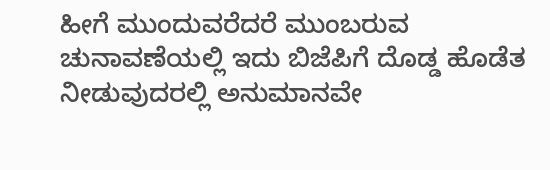ಹೀಗೆ ಮುಂದುವರೆದರೆ ಮುಂಬರುವ ಚುನಾವಣೆಯಲ್ಲಿ ಇದು ಬಿಜೆಪಿಗೆ ದೊಡ್ಡ ಹೊಡೆತ ನೀಡುವುದರಲ್ಲಿ ಅನುಮಾನವೇ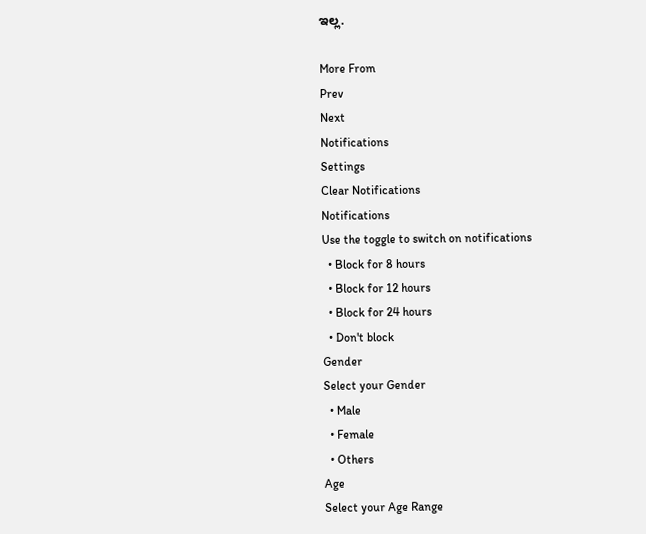ಇಲ್ಲ.

More From
Prev
Next
Notifications
Settings
Clear Notifications
Notifications
Use the toggle to switch on notifications
  • Block for 8 hours
  • Block for 12 hours
  • Block for 24 hours
  • Don't block
Gender
Select your Gender
  • Male
  • Female
  • Others
Age
Select your Age Range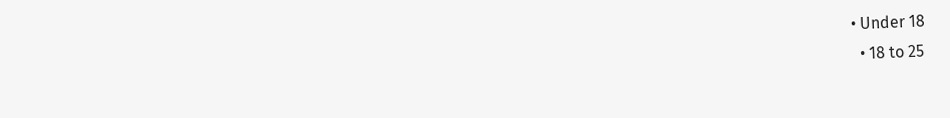• Under 18
  • 18 to 25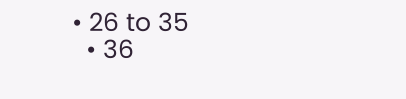• 26 to 35
  • 36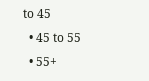to 45
  • 45 to 55
  • 55+